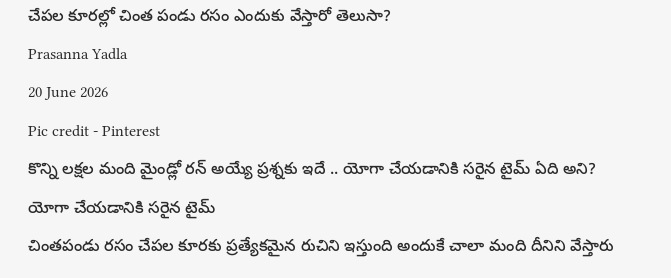చేపల కూరల్లో చింత పండు రసం ఎందుకు వేస్తారో తెలుసా?
Prasanna Yadla
20 June 2026
Pic credit - Pinterest
కొన్ని లక్షల మంది మైండ్లో రన్ అయ్యే ప్రశ్నకు ఇదే .. యోగా చేయడానికి సరైన టైమ్ ఏది అని?
యోగా చేయడానికి సరైన టైమ్
చింతపండు రసం చేపల కూరకు ప్రత్యేకమైన రుచిని ఇస్తుంది అందుకే చాలా మంది దీనిని వేస్తారు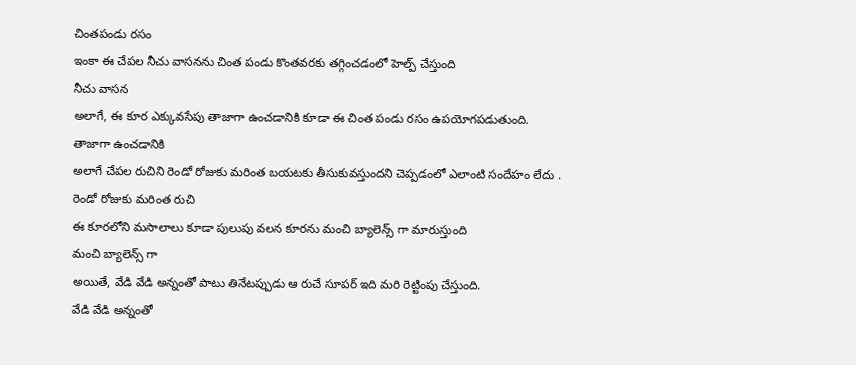చింతపండు రసం
ఇంకా ఈ చేపల నీచు వాసనను చింత పండు కొంతవరకు తగ్గించడంలో హెల్ప్ చేస్తుంది
నీచు వాసన
అలాగే, ఈ కూర ఎక్కువసేపు తాజాగా ఉంచడానికి కూడా ఈ చింత పండు రసం ఉపయోగపడుతుంది.
తాజాగా ఉంచడానికి
అలాగే చేపల రుచిని రెండో రోజుకు మరింత బయటకు తీసుకువస్తుందని చెప్పడంలో ఎలాంటి సందేహం లేదు .
రెండో రోజుకు మరింత రుచి
ఈ కూరలోని మసాలాలు కూడా పులుపు వలన కూరను మంచి బ్యాలెన్స్ గా మారుస్తుంది
మంచి బ్యాలెన్స్ గా
అయితే, వేడి వేడి అన్నంతో పాటు తినేటప్పుడు ఆ రుచే సూపర్ ఇది మరి రెట్టింపు చేస్తుంది.
వేడి వేడి అన్నంతో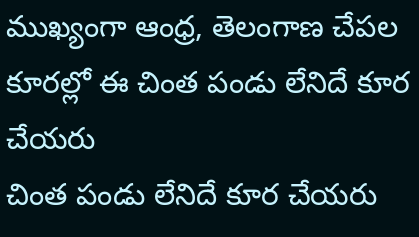ముఖ్యంగా ఆంధ్ర, తెలంగాణ చేపల కూరల్లో ఈ చింత పండు లేనిదే కూర చేయరు
చింత పండు లేనిదే కూర చేయరు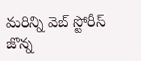మరిన్ని వెబ్ స్టోరీస్
జొన్న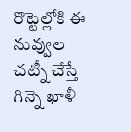రొట్టెల్లోకి ఈ నువ్వుల చట్నీ చేస్తే గిన్నె ఖాళీ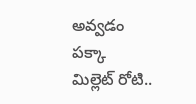అవ్వడం పక్కా
మిల్లెట్ రోటి..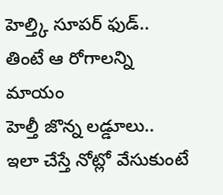హెల్త్కి సూపర్ ఫుడ్.. తింటే ఆ రోగాలన్ని మాయం
హెల్తీ జొన్న లడ్డూలు.. ఇలా చేస్తే నోట్లో వేసుకుంటే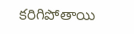కరిగిపోతాయి